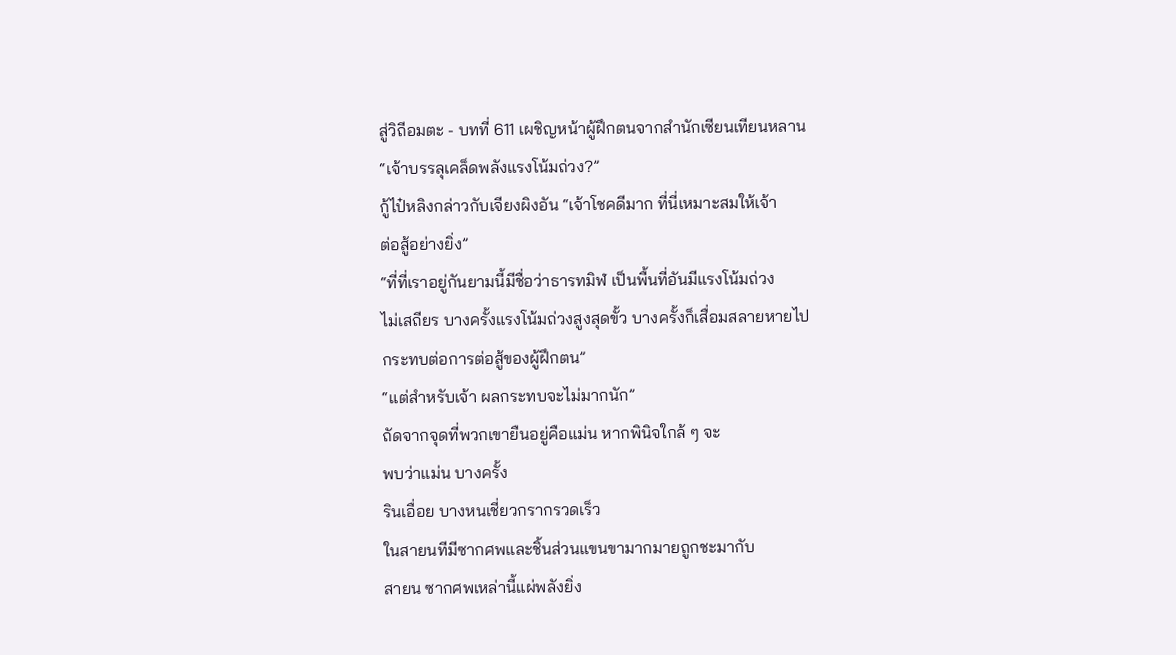สู่วิถีอมตะ - บทที่ 611 เผชิญหน้าผู้ฝึกตนจากสำนักเซียนเทียนหลาน
“เจ้าบรรลุเคล็ดพลังแรงโน้มถ่วง?”
กู้ไป๋หลิงกล่าวกับเจียงผิงอัน “เจ้าโชคดีมาก ที่นี่เหมาะสมให้เจ้า
ต่อสู้อย่างยิ่ง”
“ที่ที่เราอยู่กันยามนี้มีชื่อว่าธารทมิฬ เป็นพื้นที่อันมีแรงโน้มถ่วง
ไม่เสถียร บางครั้งแรงโน้มถ่วงสูงสุดขั้ว บางครั้งก็เสื่อมสลายหายไป
กระทบต่อการต่อสู้ของผู้ฝึกตน”
“แต่สำหรับเจ้า ผลกระทบจะไม่มากนัก”
ถัดจากจุดที่พวกเขายืนอยู่คือแม่น หากพินิจใกล้ ๆ จะ
พบว่าแม่น บางครั้ง
รินเอื่อย บางหนเชี่ยวกรากรวดเร็ว
ในสายนทีมีซากศพและชิ้นส่วนแขนขามากมายถูกชะมากับ
สายน ซากศพเหล่านี้แผ่พลังยิ่ง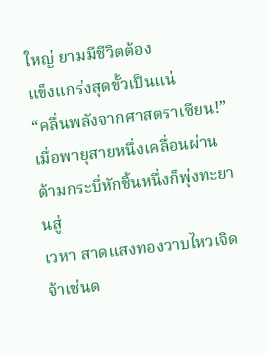ใหญ่ ยามมีชีวิตต้อง
แข็งแกร่งสุดขั้วเป็นแน่
“คลื่นพลังจากศาสตราเซียน!”
เมื่อพายุสายหนึ่งเคลื่อนผ่าน ด้ามกระบี่หักชิ้นหนึ่งก็พุ่งทะยานสู่
เวหา สาดแสงทองวาบไหวเจิดจ้าเช่นด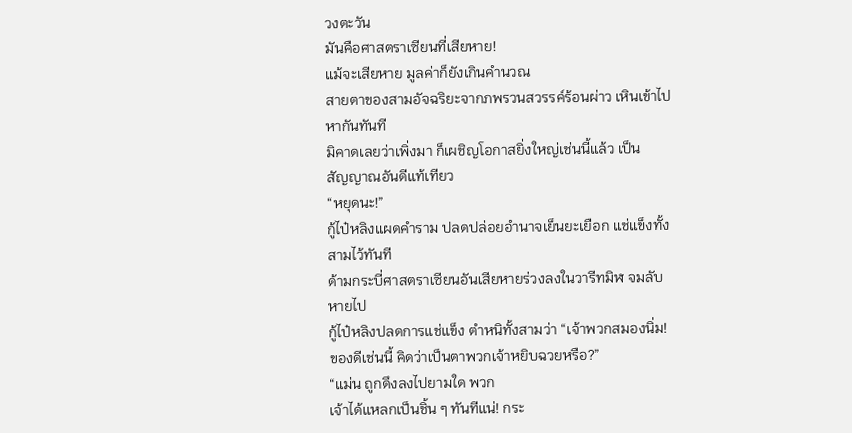วงตะวัน
มันคือศาสตราเซียนที่เสียหาย!
แม้จะเสียหาย มูลค่าก็ยังเกินคำนวณ
สายตาของสามอัจฉริยะจากภพรวนสวรรค์ร้อนผ่าว เหินเข้าไป
หากันทันที
มิคาดเลยว่าเพิ่งมา ก็เผชิญโอกาสยิ่งใหญ่เช่นนี้แล้ว เป็น
สัญญาณอันดีแท้เทียว
“หยุดนะ!”
กู้ไป๋หลิงแผดคำราม ปลดปล่อยอำนาจเย็นยะเยือก แช่แข็งทั้ง
สามไว้ทันที
ด้ามกระบี่ศาสตราเซียนอันเสียหายร่วงลงในวารีทมิฬ จมลับ
หายไป
กู้ไป๋หลิงปลดการแช่แข็ง ตำหนิทั้งสามว่า “เจ้าพวกสมองนิ่ม!
ของดีเช่นนี้ คิดว่าเป็นตาพวกเจ้าหยิบฉวยหรือ?”
“แม่น ถูกดึงลงไปยามใด พวก
เจ้าได้แหลกเป็นชิ้น ๆ ทันทีแน่! กระ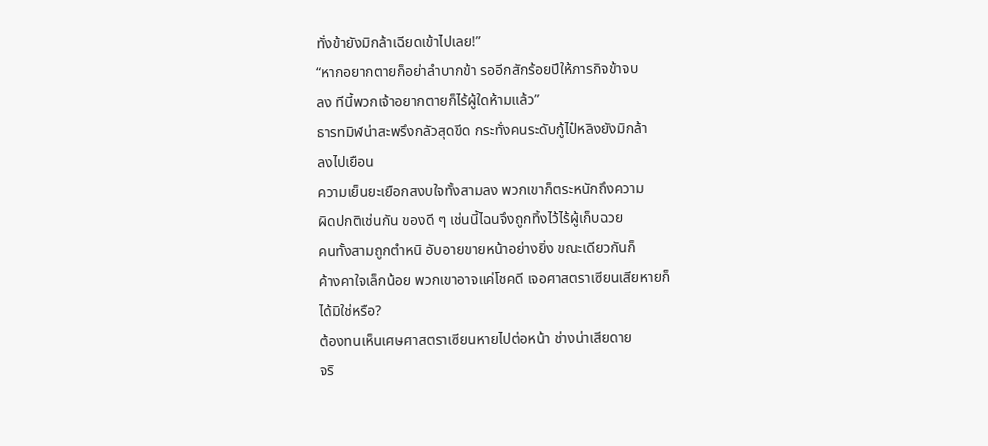ทั่งข้ายังมิกล้าเฉียดเข้าไปเลย!”
“หากอยากตายก็อย่าลำบากข้า รออีกสักร้อยปีให้ภารกิจข้าจบ
ลง ทีนี้พวกเจ้าอยากตายก็ไร้ผู้ใดห้ามแล้ว”
ธารทมิฬน่าสะพรึงกลัวสุดขีด กระทั่งคนระดับกู้ไป๋หลิงยังมิกล้า
ลงไปเยือน
ความเย็นยะเยือกสงบใจทั้งสามลง พวกเขาก็ตระหนักถึงความ
ผิดปกติเช่นกัน ของดี ๆ เช่นนี้ไฉนจึงถูกทิ้งไว้ไร้ผู้เก็บฉวย
คนทั้งสามถูกตำหนิ อับอายขายหน้าอย่างยิ่ง ขณะเดียวกันก็
ค้างคาใจเล็กน้อย พวกเขาอาจแค่โชคดี เจอศาสตราเซียนเสียหายก็
ได้มิใช่หรือ?
ต้องทนเห็นเศษศาสตราเซียนหายไปต่อหน้า ช่างน่าเสียดาย
จริ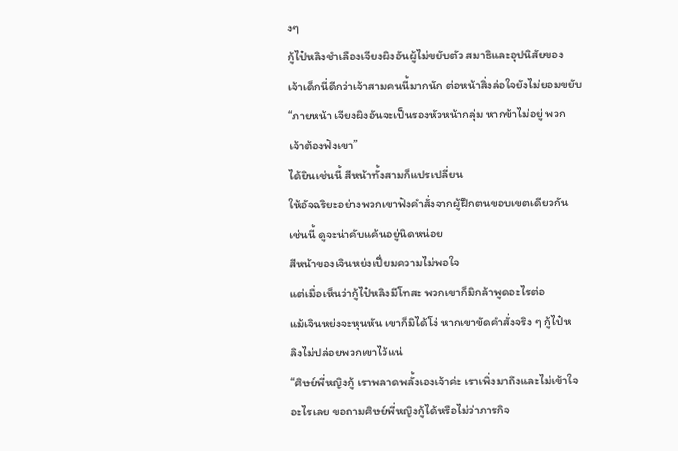งๆ
กู้ไป๋หลิงชำเลืองเจียงผิงอันผู้ไม่ขยับตัว สมาธิและอุปนิสัยของ
เจ้าเด็กนี่ดีกว่าเจ้าสามคนนี้มากนัก ต่อหน้าสิ่งล่อใจยังไม่ยอมขยับ
“ภายหน้า เจียงผิงอันจะเป็นรองหัวหน้ากลุ่ม หากข้าไม่อยู่ พวก
เจ้าต้องฟังเขา”
ได้ยินเช่นนี้ สีหน้าทั้งสามก็แปรเปลี่ยน
ให้อัจฉริยะอย่างพวกเขาฟังคำสั่งจากผู้ฝึกตนขอบเขตเดียวกัน
เช่นนี้ ดูจะน่าคับแค้นอยู่นิดหน่อย
สีหน้าของเจินหย่งเปี่ยมความไม่พอใจ
แต่เมื่อเห็นว่ากู้ไป๋หลิงมีโทสะ พวกเขาก็มิกล้าพูดอะไรต่อ
แม้เจินหย่งจะหุนหัน เขาก็มิได้โง่ หากเขาขัดคำสั่งจริง ๆ กู้ไป๋ห
ลิงไม่ปล่อยพวกเขาไว้แน่
“ศิษย์พี่หญิงกู้ เราพลาดพลั้งเองเจ้าค่ะ เราเพิ่งมาถึงและไม่เข้าใจ
อะไรเลย ขอถามศิษย์พี่หญิงกู้ได้หรือไม่ว่าภารกิจ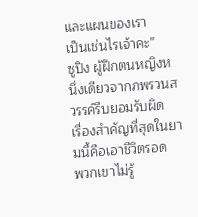และแผนของเรา
เป็นเช่นไรเจ้าคะ”
ซูปิง ผู้ฝึกตนหญิงหนึ่งเดียวจากภพรวนสวรรค์รีบยอมรับผิด
เรื่องสำคัญที่สุดในยามนี้คือเอาชีวิตรอด
พวกเขาไม่รู้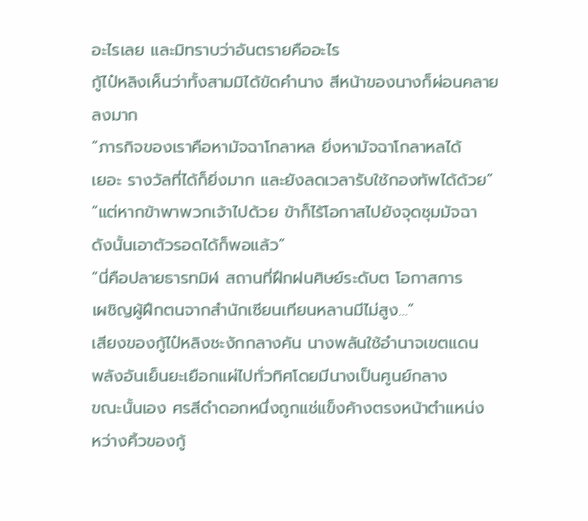อะไรเลย และมิทราบว่าอันตรายคืออะไร
กู้ไป๋หลิงเห็นว่าทั้งสามมิได้ขัดคำนาง สีหน้าของนางก็ผ่อนคลาย
ลงมาก
“ภารกิจของเราคือหามัจฉาโกลาหล ยิ่งหามัจฉาโกลาหลได้
เยอะ รางวัลที่ได้ก็ยิ่งมาก และยังลดเวลารับใช้กองทัพได้ด้วย”
“แต่หากข้าพาพวกเจ้าไปด้วย ข้าก็ไร้โอกาสไปยังจุดชุมมัจฉา
ดังนั้นเอาตัวรอดได้ก็พอแล้ว”
“นี่คือปลายธารทมิฬ สถานที่ฝึกฝนศิษย์ระดับต โอกาสการ
เผชิญผู้ฝึกตนจากสำนักเซียนเทียนหลานมีไม่สูง…”
เสียงของกู้ไป๋หลิงชะงักกลางคัน นางพลันใช้อำนาจเขตแดน
พลังอันเย็นยะเยือกแผ่ไปทั่วทิศโดยมีนางเป็นศูนย์กลาง
ขณะนั้นเอง ศรสีดำดอกหนึ่งถูกแช่แข็งค้างตรงหน้าตำแหน่ง
หว่างคิ้วของกู้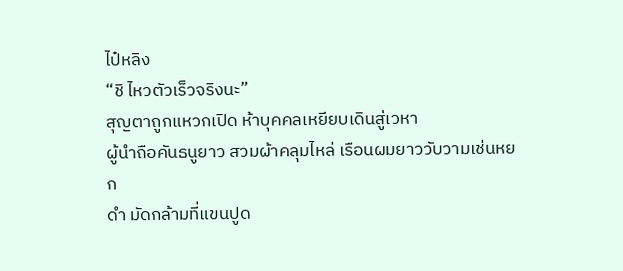ไป๋หลิง
“ชิ ไหวตัวเร็วจริงนะ”
สุญตาถูกแหวกเปิด ห้าบุคคลเหยียบเดินสู่เวหา
ผู้นำถือคันธนูยาว สวมผ้าคลุมไหล่ เรือนผมยาววับวามเช่นหยก
ดำ มัดกล้ามที่แขนปูด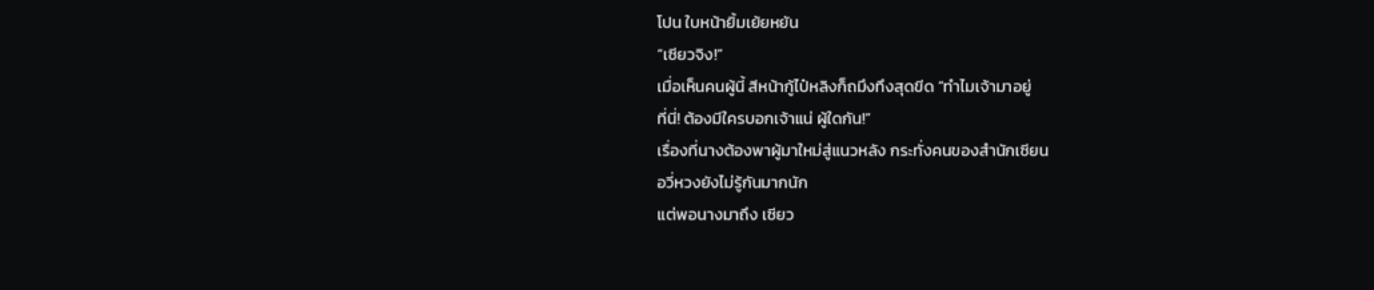โปน ใบหน้ายิ้มเย้ยหยัน
“เซียวจิง!”
เมื่อเห็นคนผู้นี้ สีหน้ากู้ไป๋หลิงก็ถมึงทึงสุดขีด “ทำไมเจ้ามาอยู่
ที่นี่! ต้องมีใครบอกเจ้าแน่ ผู้ใดกัน!”
เรื่องที่นางต้องพาผู้มาใหม่สู่แนวหลัง กระทั่งคนของสำนักเซียน
อวี่หวงยังไม่รู้กันมากนัก
แต่พอนางมาถึง เซียว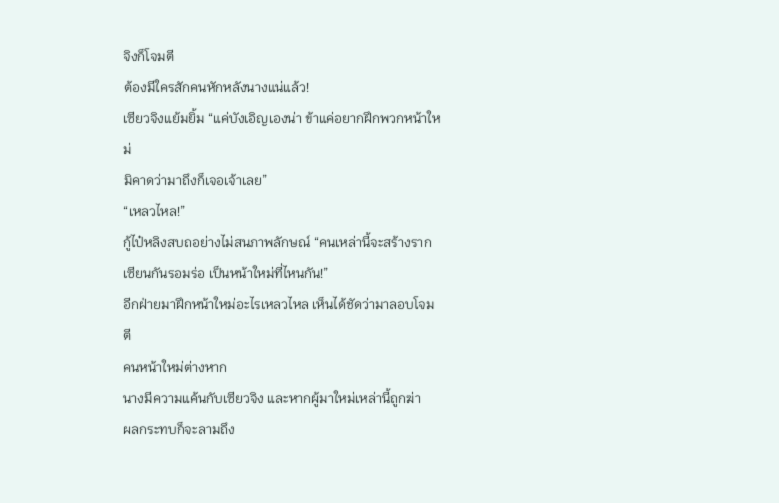จิงก็โจมตี
ต้องมีใครสักคนหักหลังนางแน่แล้ว!
เซียวจิงแย้มยิ้ม “แค่บังเอิญเองน่า ข้าแค่อยากฝึกพวกหน้าใหม่
มิคาดว่ามาถึงก็เจอเจ้าเลย”
“เหลวไหล!”
กู้ไป๋หลิงสบถอย่างไม่สนภาพลักษณ์ “คนเหล่านี้จะสร้างราก
เซียนกันรอมร่อ เป็นหน้าใหม่ที่ไหนกัน!”
อีกฝ่ายมาฝึกหน้าใหม่อะไรเหลวไหล เห็นได้ชัดว่ามาลอบโจมตี
คนหน้าใหม่ต่างหาก
นางมีความแค้นกับเซียวจิง และหากผู้มาใหม่เหล่านี้ถูกฆ่า
ผลกระทบก็จะลามถึง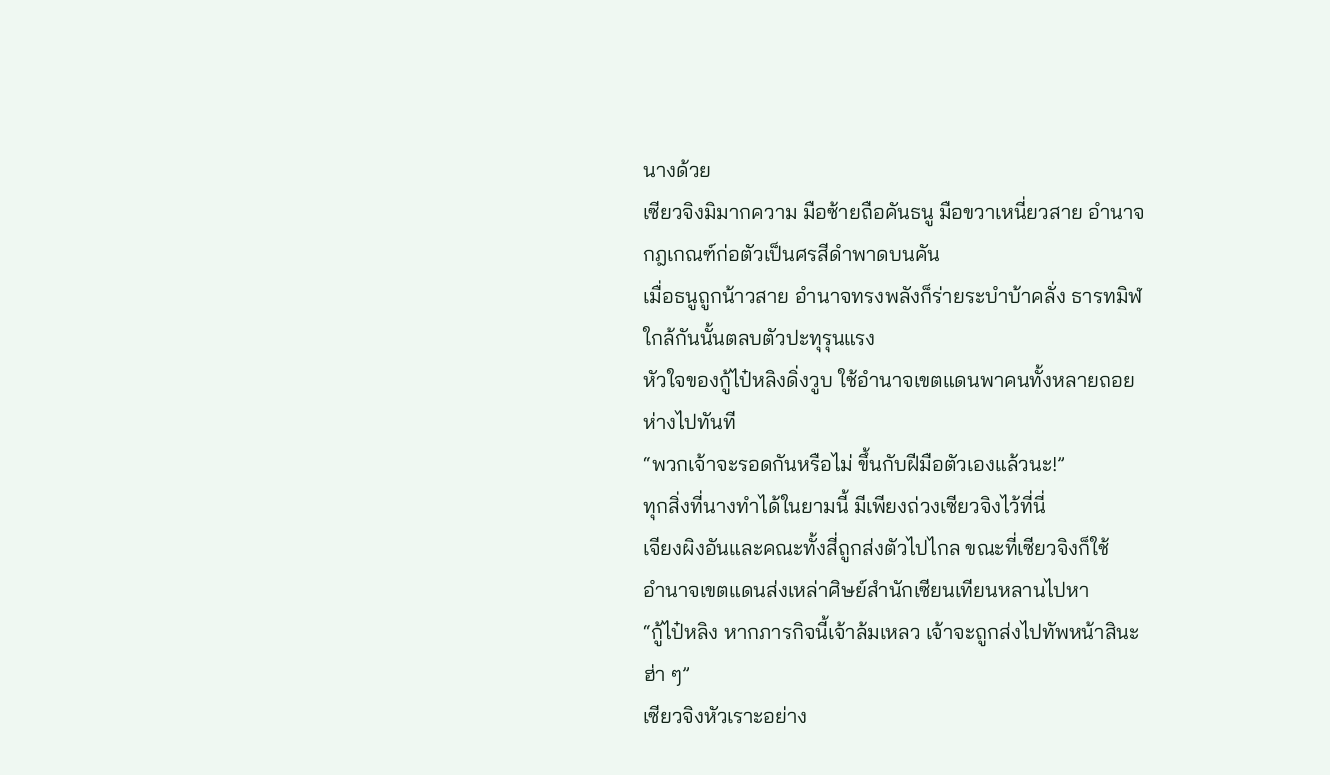นางด้วย
เซียวจิงมิมากความ มือซ้ายถือคันธนู มือขวาเหนี่ยวสาย อำนาจ
กฎเกณฑ์ก่อตัวเป็นศรสีดำพาดบนคัน
เมื่อธนูถูกน้าวสาย อำนาจทรงพลังก็ร่ายระบำบ้าคลั่ง ธารทมิฬ
ใกล้กันนั้นตลบตัวปะทุรุนแรง
หัวใจของกู้ไป๋หลิงดิ่งวูบ ใช้อำนาจเขตแดนพาคนทั้งหลายถอย
ห่างไปทันที
“พวกเจ้าจะรอดกันหรือไม่ ขึ้นกับฝีมือตัวเองแล้วนะ!”
ทุกสิ่งที่นางทำได้ในยามนี้ มีเพียงถ่วงเซียวจิงไว้ที่นี่
เจียงผิงอันและคณะทั้งสี่ถูกส่งตัวไปไกล ขณะที่เซียวจิงก็ใช้
อำนาจเขตแดนส่งเหล่าศิษย์สำนักเซียนเทียนหลานไปหา
“กู้ไป๋หลิง หากภารกิจนี้เจ้าล้มเหลว เจ้าจะถูกส่งไปทัพหน้าสินะ
ฮ่า ๆ”
เซียวจิงหัวเราะอย่าง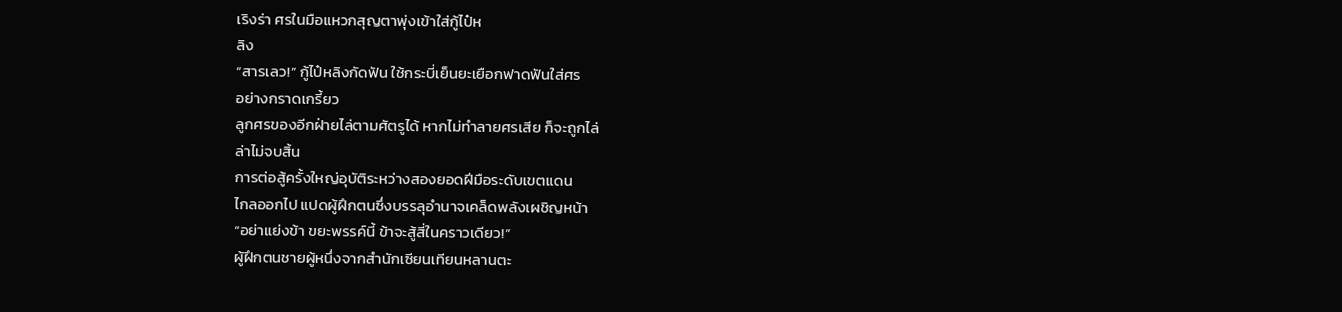เริงร่า ศรในมือแหวกสุญตาพุ่งเข้าใส่กู้ไป๋ห
ลิง
“สารเลว!” กู้ไป๋หลิงกัดฟัน ใช้กระบี่เย็นยะเยือกฟาดฟันใส่ศร
อย่างกราดเกรี้ยว
ลูกศรของอีกฝ่ายไล่ตามศัตรูได้ หากไม่ทำลายศรเสีย ก็จะถูกไล่
ล่าไม่จบสิ้น
การต่อสู้ครั้งใหญ่อุบัติระหว่างสองยอดฝีมือระดับเขตแดน
ไกลออกไป แปดผู้ฝึกตนซึ่งบรรลุอำนาจเคล็ดพลังเผชิญหน้า
“อย่าแย่งข้า ขยะพรรค์นี้ ข้าจะสู้สี่ในคราวเดียว!”
ผู้ฝึกตนชายผู้หนึ่งจากสำนักเซียนเทียนหลานตะ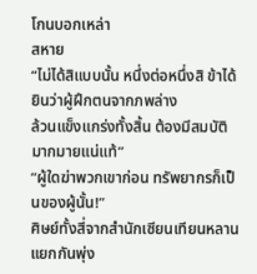โกนบอกเหล่า
สหาย
“ไม่ได้สิแบบนั้น หนึ่งต่อหนึ่งสิ ข้าได้ยินว่าผู้ฝึกตนจากภพล่าง
ล้วนแข็งแกร่งทั้งสิ้น ต้องมีสมบัติมากมายแน่แท้”
“ผู้ใดฆ่าพวกเขาก่อน ทรัพยากรก็เป็นของผู้นั้น!”
ศิษย์ทั้งสี่จากสำนักเซียนเทียนหลานแยกกันพุ่ง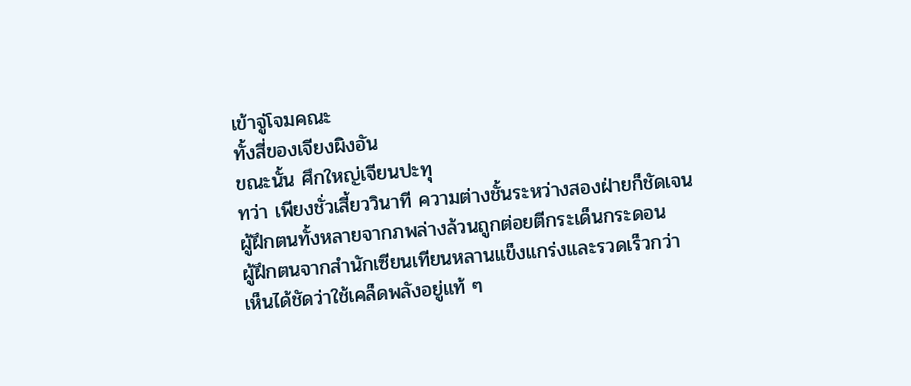เข้าจู่โจมคณะ
ทั้งสี่ของเจียงผิงอัน
ขณะนั้น ศึกใหญ่เจียนปะทุ
ทว่า เพียงชั่วเสี้ยววินาที ความต่างชั้นระหว่างสองฝ่ายก็ชัดเจน
ผู้ฝึกตนทั้งหลายจากภพล่างล้วนถูกต่อยตีกระเด็นกระดอน
ผู้ฝึกตนจากสำนักเซียนเทียนหลานแข็งแกร่งและรวดเร็วกว่า
เห็นได้ชัดว่าใช้เคล็ดพลังอยู่แท้ ๆ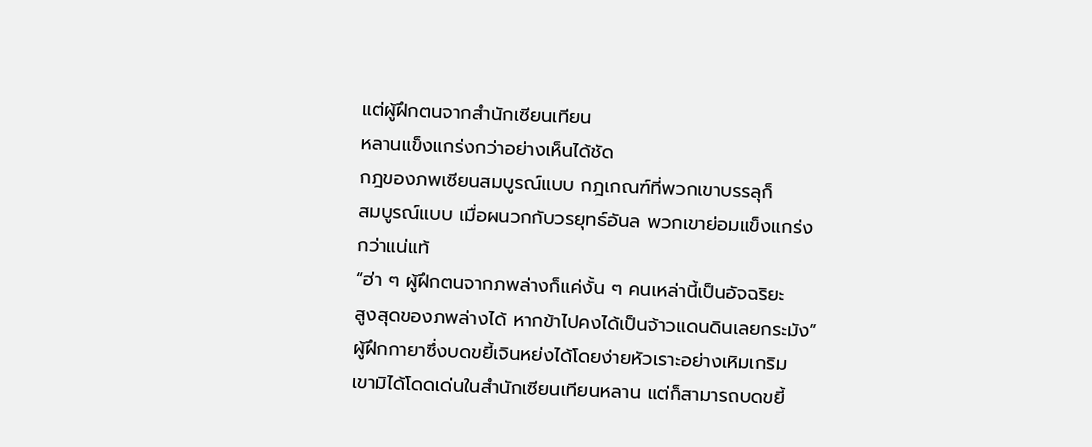แต่ผู้ฝึกตนจากสำนักเซียนเทียน
หลานแข็งแกร่งกว่าอย่างเห็นได้ชัด
กฎของภพเซียนสมบูรณ์แบบ กฎเกณฑ์ที่พวกเขาบรรลุก็
สมบูรณ์แบบ เมื่อผนวกกับวรยุทธ์อันล พวกเขาย่อมแข็งแกร่ง
กว่าแน่แท้
“ฮ่า ๆ ผู้ฝึกตนจากภพล่างก็แค่งั้น ๆ คนเหล่านี้เป็นอัจฉริยะ
สูงสุดของภพล่างได้ หากข้าไปคงได้เป็นจ้าวแดนดินเลยกระมัง”
ผู้ฝึกกายาซึ่งบดขยี้เจินหย่งได้โดยง่ายหัวเราะอย่างเหิมเกริม
เขามิได้โดดเด่นในสำนักเซียนเทียนหลาน แต่ก็สามารถบดขยี้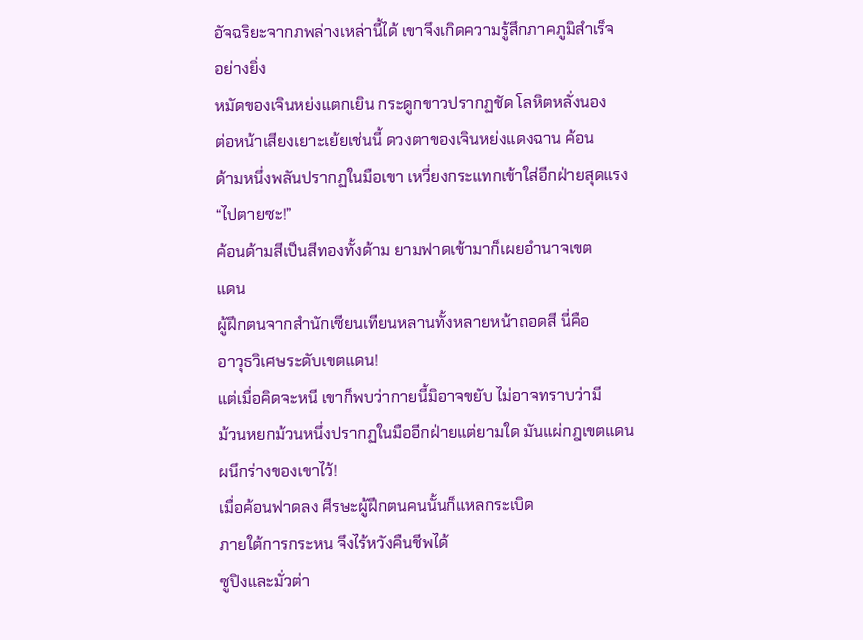อัจฉริยะจากภพล่างเหล่านี้ได้ เขาจึงเกิดความรู้สึกภาคภูมิสำเร็จ
อย่างยิ่ง
หมัดของเจินหย่งแตกเยิน กระดูกขาวปรากฏชัด โลหิตหลั่งนอง
ต่อหน้าเสียงเยาะเย้ยเช่นนี้ ดวงตาของเจินหย่งแดงฉาน ค้อน
ด้ามหนึ่งพลันปรากฏในมือเขา เหวี่ยงกระแทกเข้าใส่อีกฝ่ายสุดแรง
“ไปตายซะ!”
ค้อนด้ามสีเป็นสีทองทั้งด้าม ยามฟาดเข้ามาก็เผยอำนาจเขต
แดน
ผู้ฝึกตนจากสำนักเซียนเทียนหลานทั้งหลายหน้าถอดสี นี่คือ
อาวุธวิเศษระดับเขตแดน!
แต่เมื่อคิดจะหนี เขาก็พบว่ากายนี้มิอาจขยับ ไม่อาจทราบว่ามี
ม้วนหยกม้วนหนึ่งปรากฏในมืออีกฝ่ายแต่ยามใด มันแผ่กฎเขตแดน
ผนึกร่างของเขาไว้!
เมื่อค้อนฟาดลง ศีรษะผู้ฝึกตนคนนั้นก็แหลกระเบิด
ภายใต้การกระหน จึงไร้หวังคืนชีพได้
ซูปิงและมั่วต่า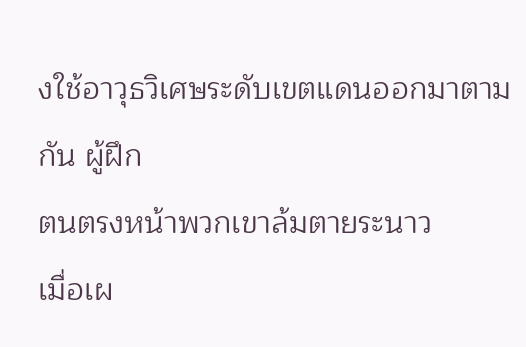งใช้อาวุธวิเศษระดับเขตแดนออกมาตามกัน ผู้ฝึก
ตนตรงหน้าพวกเขาล้มตายระนาว
เมื่อเผ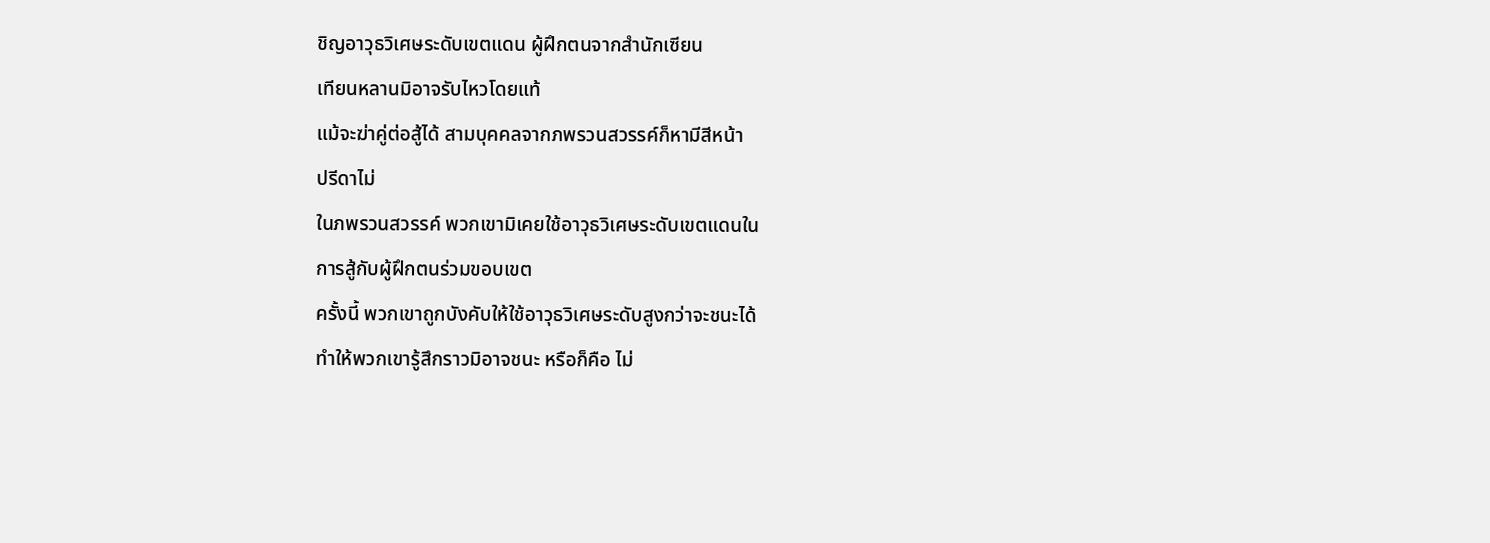ชิญอาวุธวิเศษระดับเขตแดน ผู้ฝึกตนจากสำนักเซียน
เทียนหลานมิอาจรับไหวโดยแท้
แม้จะฆ่าคู่ต่อสู้ได้ สามบุคคลจากภพรวนสวรรค์ก็หามีสีหน้า
ปรีดาไม่
ในภพรวนสวรรค์ พวกเขามิเคยใช้อาวุธวิเศษระดับเขตแดนใน
การสู้กับผู้ฝึกตนร่วมขอบเขต
ครั้งนี้ พวกเขาถูกบังคับให้ใช้อาวุธวิเศษระดับสูงกว่าจะชนะได้
ทำให้พวกเขารู้สึกราวมิอาจชนะ หรือก็คือ ไม่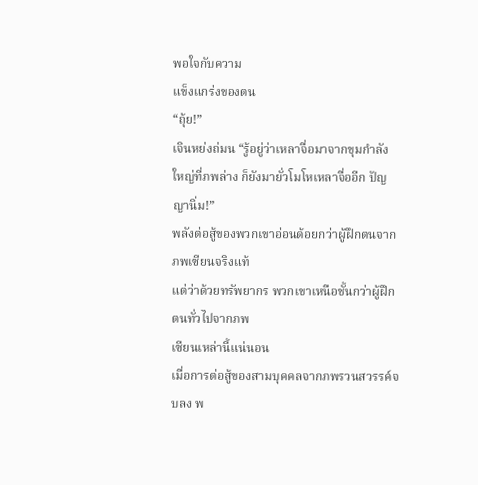พอใจกับความ
แข็งแกร่งของตน
“ถุ้ย!”
เจินหย่งถ่มน “รู้อยู่ว่าเหลาจื่อมาจากขุมกำลัง
ใหญ่ที่ภพล่าง ก็ยังมายั่วโมโหเหลาจื่ออีก ปัญญานิ่ม!”
พลังต่อสู้ของพวกเขาอ่อนด้อยกว่าผู้ฝึกตนจากภพเซียนจริงแท้
แต่ว่าด้วยทรัพยากร พวกเขาเหนือชั้นกว่าผู้ฝึกตนทั่วไปจากภพ
เซียนเหล่านี้แน่นอน
เมื่อการต่อสู้ของสามบุคคลจากภพรวนสวรรค์จบลง พ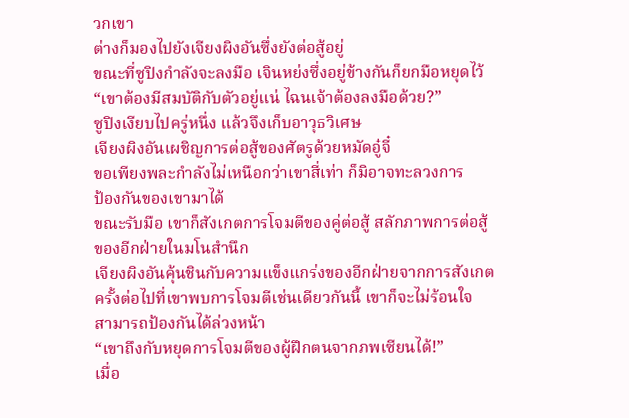วกเขา
ต่างก็มองไปยังเจียงผิงอันซึ่งยังต่อสู้อยู่
ขณะที่ซูปิงกำลังจะลงมือ เจินหย่งซึ่งอยู่ข้างกันก็ยกมือหยุดไว้
“เขาต้องมีสมบัติกับตัวอยู่แน่ ไฉนเจ้าต้องลงมือด้วย?”
ซูปิงเงียบไปครู่หนึ่ง แล้วจึงเก็บอาวุธวิเศษ
เจียงผิงอันเผชิญการต่อสู้ของศัตรูด้วยหมัดอู๋จี๋
ขอเพียงพละกำลังไม่เหนือกว่าเขาสี่เท่า ก็มิอาจทะลวงการ
ป้องกันของเขามาได้
ขณะรับมือ เขาก็สังเกตการโจมตีของคู่ต่อสู้ สลักภาพการต่อสู้
ของอีกฝ่ายในมโนสำนึก
เจียงผิงอันคุ้นชินกับความแข็งแกร่งของอีกฝ่ายจากการสังเกต
ครั้งต่อไปที่เขาพบการโจมตีเช่นเดียวกันนี้ เขาก็จะไม่ร้อนใจ
สามารถป้องกันได้ล่วงหน้า
“เขาถึงกับหยุดการโจมตีของผู้ฝึกตนจากภพเซียนได้!”
เมื่อ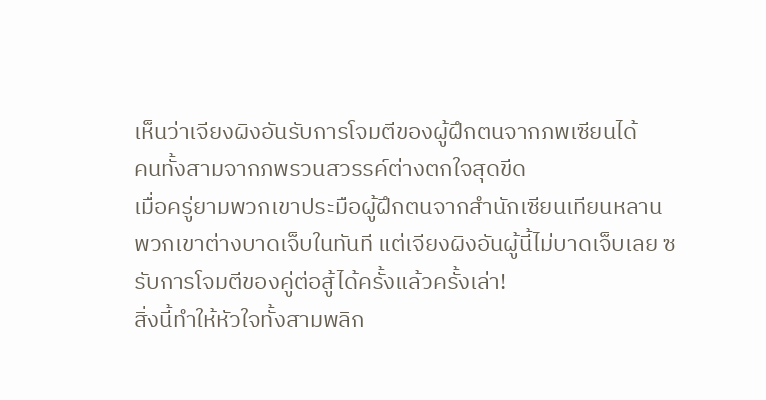เห็นว่าเจียงผิงอันรับการโจมตีของผู้ฝึกตนจากภพเซียนได้
คนทั้งสามจากภพรวนสวรรค์ต่างตกใจสุดขีด
เมื่อครู่ยามพวกเขาประมือผู้ฝึกตนจากสำนักเซียนเทียนหลาน
พวกเขาต่างบาดเจ็บในทันที แต่เจียงผิงอันผู้นี้ไม่บาดเจ็บเลย ซ
รับการโจมตีของคู่ต่อสู้ได้ครั้งแล้วครั้งเล่า!
สิ่งนี้ทำให้หัวใจทั้งสามพลิก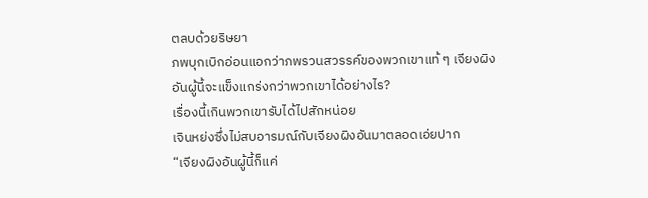ตลบด้วยริษยา
ภพบุกเบิกอ่อนแอกว่าภพรวนสวรรค์ของพวกเขาแท้ ๆ เจียงผิง
อันผู้นี้จะแข็งแกร่งกว่าพวกเขาได้อย่างไร?
เรื่องนี้เกินพวกเขารับได้ไปสักหน่อย
เจินหย่งซึ่งไม่สบอารมณ์กับเจียงผิงอันมาตลอดเอ่ยปาก
“เจียงผิงอันผู้นี้ก็แค่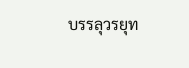บรรลุวรยุท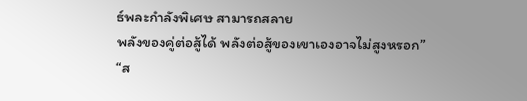ธ์พละกำลังพิเศษ สามารถสลาย
พลังของคู่ต่อสู้ได้ พลังต่อสู้ของเขาเองอาจไม่สูงหรอก”
“ส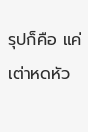รุปก็คือ แค่เต่าหดหัว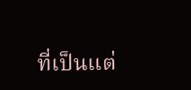ที่เป็นแต่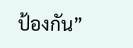ป้องกัน”